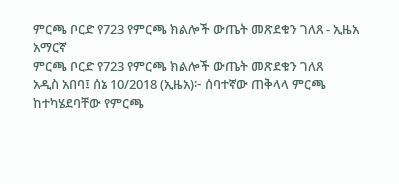ምርጫ ቦርድ የ723 የምርጫ ክልሎች ውጤት መጽደቁን ገለጸ - ኢዜአ አማርኛ
ምርጫ ቦርድ የ723 የምርጫ ክልሎች ውጤት መጽደቁን ገለጸ
አዲስ አበባ፤ ሰኔ 10/2018 (ኢዜአ)፦ ሰባተኛው ጠቅላላ ምርጫ ከተካሄደባቸው የምርጫ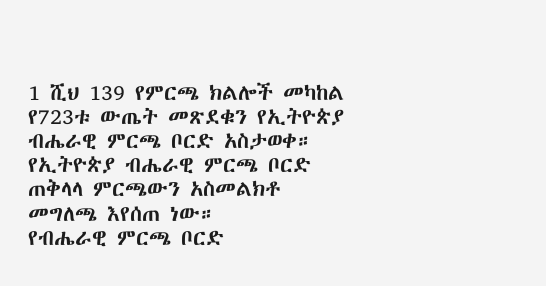1 ሺህ 139 የምርጫ ክልሎች መካከል የ723ቱ ውጤት መጽደቁን የኢትዮጵያ ብሔራዊ ምርጫ ቦርድ አስታወቀ።
የኢትዮጵያ ብሔራዊ ምርጫ ቦርድ ጠቅላላ ምርጫውን አስመልክቶ መግለጫ እየሰጠ ነው።
የብሔራዊ ምርጫ ቦርድ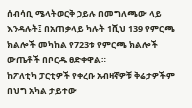ሰብሳቢ ሜላትወርቅ ኃይሉ በመግለጫው ላይ እንዳሉት፤ በአጠቃላይ ካሉት 1ሺህ 139 የምርጫ ክልሎች መካከል የ723ቱ የምርጫ ክልሎች ውጤቶች በቦርዱ ፀድቀዋል።
ከፖለቲካ ፓርቲዎች የቀረቡ አብዛኛዎቹ ቅሬታዎችም በህግ አካል ታይተው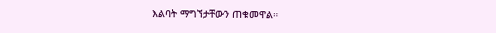እልባት ማግኘታቸውን ጠቁመዋል።